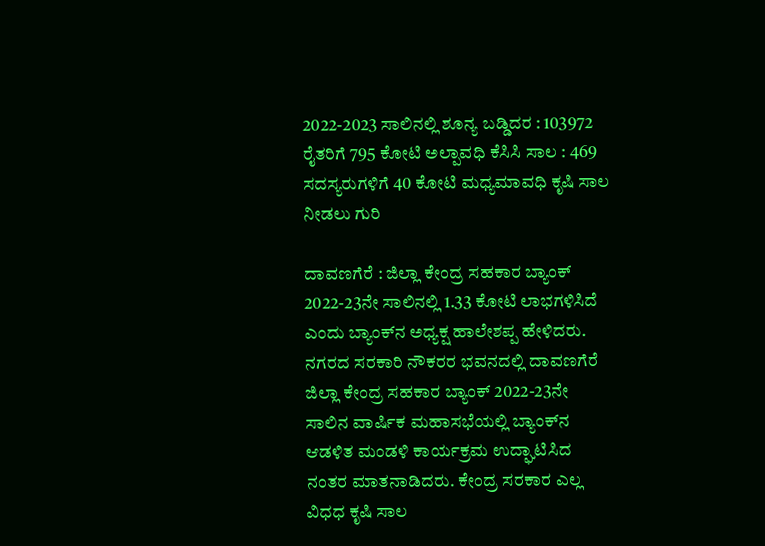2022-2023 ಸಾಲಿನಲ್ಲಿ ಶೂನ್ಯ ಬಡ್ಡಿದರ : 103972 ರೈತರಿಗೆ 795 ಕೋಟಿ ಅಲ್ಪಾವಧಿ ಕೆಸಿಸಿ ಸಾಲ : 469 ಸದಸ್ಯರುಗಳಿಗೆ 40 ಕೋಟಿ ಮಧ್ಯಮಾವಧಿ ಕೃಷಿ ಸಾಲ ನೀಡಲು ಗುರಿ

ದಾವಣಗೆರೆ : ಜಿಲ್ಲಾ ಕೇಂದ್ರ ಸಹಕಾರ ಬ್ಯಾಂಕ್ 2022-23ನೇ ಸಾಲಿನಲ್ಲಿ 1.33 ಕೋಟಿ ಲಾಭಗಳಿಸಿದೆ ಎಂದು ಬ್ಯಾಂಕ್‌ನ ಅಧ್ಯಕ್ಷ ಹಾಲೇಶಪ್ಪ ಹೇಳಿದರು. ನಗರದ ಸರಕಾರಿ ನೌಕರರ ಭವನದಲ್ಲಿ ದಾವಣಗೆರೆ ಜಿಲ್ಲಾ ಕೇಂದ್ರ ಸಹಕಾರ ಬ್ಯಾಂಕ್ 2022-23ನೇ ಸಾಲಿನ ವಾರ್ಷಿಕ ಮಹಾಸಭೆಯಲ್ಲಿ ಬ್ಯಾಂಕ್‌ನ ಆಡಳಿತ ಮಂಡಳಿ ಕಾರ್ಯಕ್ರಮ ಉದ್ಘಾಟಿಸಿದ ನಂತರ ಮಾತನಾಡಿದರು. ಕೇಂದ್ರ ಸರಕಾರ ಎಲ್ಲ ವಿಧಧ ಕೃಷಿ ಸಾಲ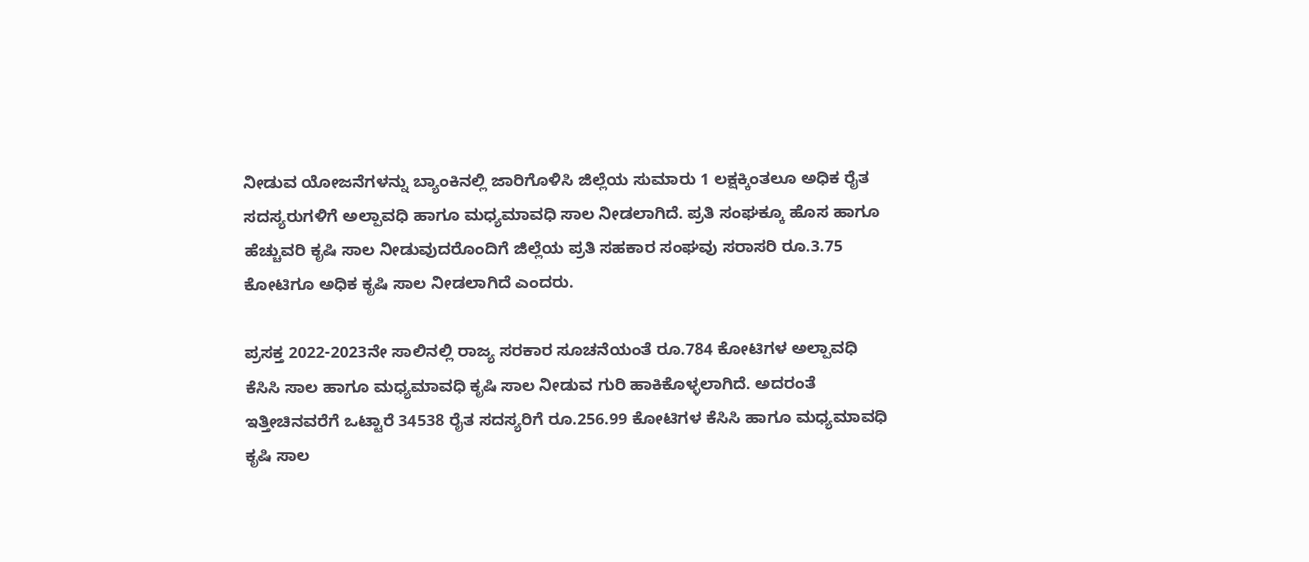ನೀಡುವ ಯೋಜನೆಗಳನ್ನು ಬ್ಯಾಂಕಿನಲ್ಲಿ ಜಾರಿಗೊಳಿಸಿ ಜಿಲ್ಲೆಯ ಸುಮಾರು 1 ಲಕ್ಷಕ್ಕಿಂತಲೂ ಅಧಿಕ ರೈತ ಸದಸ್ಯರುಗಳಿಗೆ ಅಲ್ಪಾವಧಿ ಹಾಗೂ ಮಧ್ಯಮಾವಧಿ ಸಾಲ ನೀಡಲಾಗಿದೆ. ಪ್ರತಿ ಸಂಘಕ್ಕೂ ಹೊಸ ಹಾಗೂ ಹೆಚ್ಚುವರಿ ಕೃಷಿ ಸಾಲ ನೀಡುವುದರೊಂದಿಗೆ ಜಿಲ್ಲೆಯ ಪ್ರತಿ ಸಹಕಾರ ಸಂಘವು ಸರಾಸರಿ ರೂ.3.75 ಕೋಟಿಗೂ ಅಧಿಕ ಕೃಷಿ ಸಾಲ ನೀಡಲಾಗಿದೆ ಎಂದರು.

ಪ್ರಸಕ್ತ 2022-2023ನೇ ಸಾಲಿನಲ್ಲಿ ರಾಜ್ಯ ಸರಕಾರ ಸೂಚನೆಯಂತೆ ರೂ.784 ಕೋಟಿಗಳ ಅಲ್ಪಾವಧಿ ಕೆಸಿಸಿ ಸಾಲ ಹಾಗೂ ಮಧ್ಯಮಾವಧಿ ಕೃಷಿ ಸಾಲ ನೀಡುವ ಗುರಿ ಹಾಕಿಕೊಳ್ಳಲಾಗಿದೆ. ಅದರಂತೆ ಇತ್ತೀಚಿನವರೆಗೆ ಒಟ್ಟಾರೆ 34538 ರೈತ ಸದಸ್ಯರಿಗೆ ರೂ.256.99 ಕೋಟಿಗಳ ಕೆಸಿಸಿ ಹಾಗೂ ಮಧ್ಯಮಾವಧಿ ಕೃಷಿ ಸಾಲ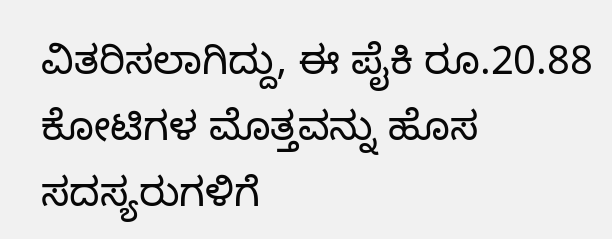ವಿತರಿಸಲಾಗಿದ್ದು, ಈ ಪೈಕಿ ರೂ.20.88 ಕೋಟಿಗಳ ಮೊತ್ತವನ್ನು ಹೊಸ ಸದಸ್ಯರುಗಳಿಗೆ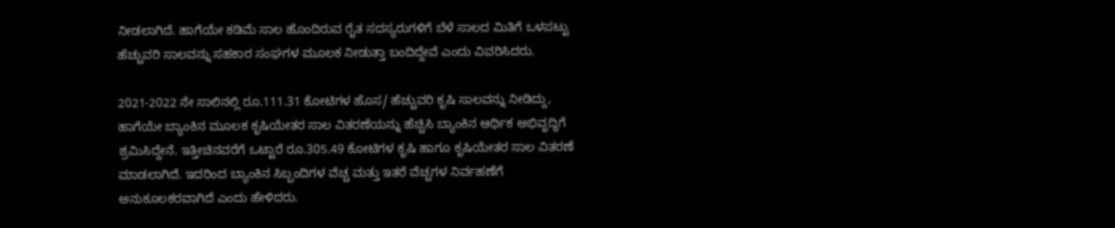ನೀಡಲಾಗಿದೆ. ಹಾಗೆಯೇ ಕಡಿಮೆ ಸಾಲ ಹೊಂದಿರುವ ರೈತ ಸದಸ್ಯರುಗಳಿಗೆ ಬೆಳೆ ಸಾಲದ ಮಿತಿಗೆ ಒಳಪಟ್ಟು ಹೆಚ್ಚುವರಿ ಸಾಲವನ್ನು ಸಹಕಾರ ಸಂಘಗಳ ಮೂಲಕ ನೀಡುತ್ತಾ ಬಂದಿದ್ದೇವೆ ಎಂದು ವಿವರಿಸಿದರು.

2021-2022 ನೇ ಸಾಲಿನಲ್ಲಿ ರೂ.111.31 ಕೋಟಿಗಳ ಹೊಸ/ ಹೆಚ್ಚುವರಿ ಕೃಷಿ ಸಾಲವನ್ನು ನೀಡಿದ್ದು, ಹಾಗೆಯೇ ಬ್ಯಾಂಕಿನ ಮೂಲಕ ಕೃಷಿಯೇತರ ಸಾಲ ವಿತರಣೆಯನ್ನು ಹೆಚ್ಚಿಸಿ ಬ್ಯಾಂಕಿನ ಆರ್ಥಿಕ ಅಭಿವೃದ್ಧಿಗೆ ಶ್ರಮಿಸಿದ್ದೇನೆ. ಇತ್ತೀಚಿನವರೆಗೆ ಒಟ್ಟಾರೆ ರೂ.305.49 ಕೋಟಿಗಳ ಕೃಷಿ ಹಾಗೂ ಕೃಷಿಯೇತರ ಸಾಲ ವಿತರಣೆ ಮಾಡಲಾಗಿದೆ. ಇದರಿಂದ ಬ್ಯಾಂಕಿನ ಸಿಬ್ಬಂದಿಗಳ ವೆಚ್ಚ ಮತ್ತು ಇತರೆ ವೆಚ್ಚಗಳ ನಿರ್ವಹಣೆಗೆ ಅನುಕೂಲಕರವಾಗಿದೆ ಎಂದು ಹೇಳಿದರು.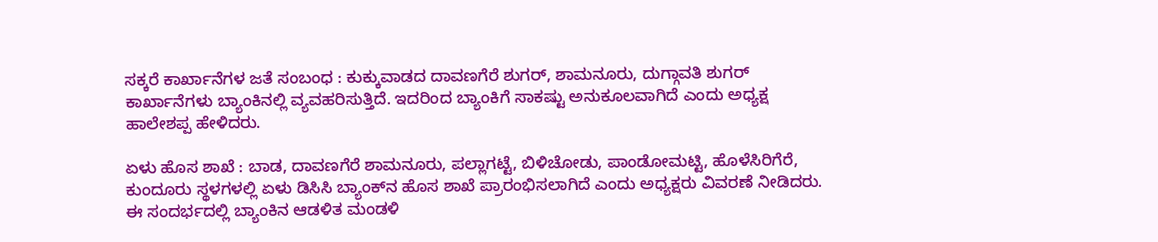ಸಕ್ಕರೆ ಕಾರ್ಖಾನೆಗಳ ಜತೆ ಸಂಬಂಧ : ಕುಕ್ಕುವಾಡದ ದಾವಣಗೆರೆ ಶುಗರ್, ಶಾಮನೂರು, ದುಗ್ಗಾವತಿ ಶುಗರ್ ಕಾರ್ಖಾನೆಗಳು ಬ್ಯಾಂಕಿನಲ್ಲಿ ವ್ಯವಹರಿಸುತ್ತಿದೆ. ಇದರಿಂದ ಬ್ಯಾಂಕಿಗೆ ಸಾಕಷ್ಟು ಅನುಕೂಲವಾಗಿದೆ ಎಂದು ಅಧ್ಯಕ್ಷ ಹಾಲೇಶಪ್ಪ ಹೇಳಿದರು.

ಏಳು ಹೊಸ ಶಾಖೆ : ಬಾಡ, ದಾವಣಗೆರೆ ಶಾಮನೂರು, ಪಲ್ಲಾಗಟ್ಟೆ, ಬಿಳಿಚೋಡು, ಪಾಂಡೋಮಟ್ಟಿ, ಹೊಳೆಸಿರಿಗೆರೆ, ಕುಂದೂರು ಸ್ಥಳಗಳಲ್ಲಿ ಏಳು ಡಿಸಿಸಿ ಬ್ಯಾಂಕ್‌ನ ಹೊಸ ಶಾಖೆ ಪ್ರಾರಂಭಿಸಲಾಗಿದೆ ಎಂದು ಅಧ್ಯಕ್ಷರು ವಿವರಣೆ ನೀಡಿದರು. ಈ ಸಂದರ್ಭದಲ್ಲಿ ಬ್ಯಾಂಕಿನ ಆಡಳಿತ ಮಂಡಳಿ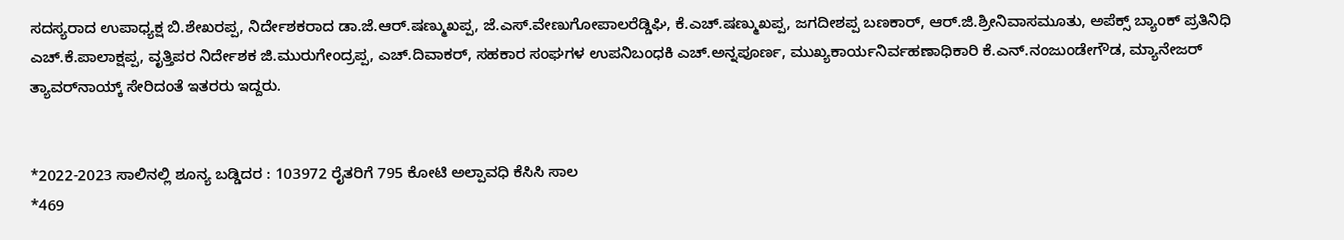ಸದಸ್ಯರಾದ ಉಪಾಧ್ಯಕ್ಷ ಬಿ.ಶೇಖರಪ್ಪ, ನಿರ್ದೇಶಕರಾದ ಡಾ.ಜೆ.ಆರ್.ಷಣ್ಮುಖಪ್ಪ, ಜೆ.ಎಸ್.ವೇಣುಗೋಪಾಲರೆಡ್ಡಿಘಿ, ಕೆ.ಎಚ್.ಷಣ್ಮುಖಪ್ಪ, ಜಗದೀಶಪ್ಪ ಬಣಕಾರ್, ಆರ್.ಜಿ.ಶ್ರೀನಿವಾಸಮೂತು, ಅಪೆಕ್ಸ್ ಬ್ಯಾಂಕ್ ಪ್ರತಿನಿಧಿ ಎಚ್.ಕೆ.ಪಾಲಾಕ್ಷಪ್ಪ, ವೃತ್ತಿಪರ ನಿರ್ದೇಶಕ ಜಿ.ಮುರುಗೇಂದ್ರಪ್ಪ, ಎಚ್.ದಿವಾಕರ್, ಸಹಕಾರ ಸಂಘಗಳ ಉಪನಿಬಂಧಕಿ ಎಚ್.ಅನ್ನಪೂರ್ಣ, ಮುಖ್ಯಕಾರ್ಯನಿರ್ವಹಣಾಧಿಕಾರಿ ಕೆ.ಎನ್.ನಂಜುಂಡೇಗೌಡ, ಮ್ಯಾನೇಜರ್ ತ್ಯಾವರ್‌ನಾಯ್ಕ್ ಸೇರಿದಂತೆ ಇತರರು ಇದ್ದರು.


*2022-2023 ಸಾಲಿನಲ್ಲಿ ಶೂನ್ಯ ಬಡ್ಡಿದರ : 103972 ರೈತರಿಗೆ 795 ಕೋಟಿ ಅಲ್ಪಾವಧಿ ಕೆಸಿಸಿ ಸಾಲ
*469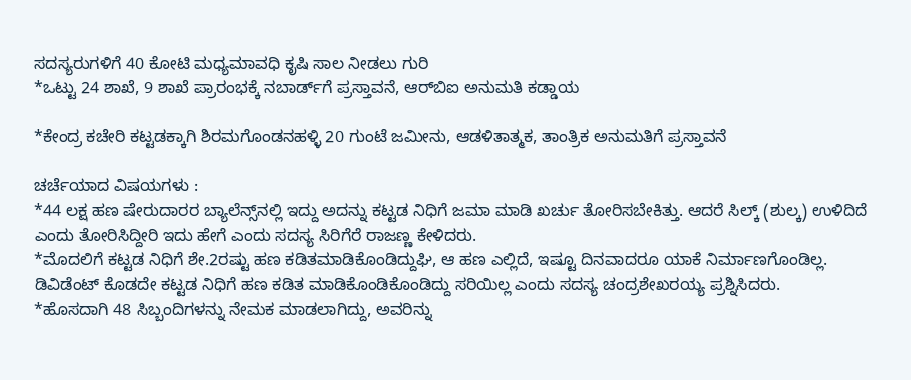ಸದಸ್ಯರುಗಳಿಗೆ 40 ಕೋಟಿ ಮಧ್ಯಮಾವಧಿ ಕೃಷಿ ಸಾಲ ನೀಡಲು ಗುರಿ
*ಒಟ್ಟು 24 ಶಾಖೆ, 9 ಶಾಖೆ ಪ್ರಾರಂಭಕ್ಕೆ ನಬಾರ್ಡ್‌ಗೆ ಪ್ರಸ್ತಾವನೆ, ಆರ್‌ಬಿಐ ಅನುಮತಿ ಕಡ್ಡಾಯ

*ಕೇಂದ್ರ ಕಚೇರಿ ಕಟ್ಟಡಕ್ಕಾಗಿ ಶಿರಮಗೊಂಡನಹಳ್ಳಿ 20 ಗುಂಟೆ ಜಮೀನು, ಆಡಳಿತಾತ್ಮಕ, ತಾಂತ್ರಿಕ ಅನುಮತಿಗೆ ಪ್ರಸ್ತಾವನೆ

ಚರ್ಚೆಯಾದ ವಿಷಯಗಳು :
*44 ಲಕ್ಷ ಹಣ ಷೇರುದಾರರ ಬ್ಯಾಲೆನ್ಸ್‌ನಲ್ಲಿ ಇದ್ದು ಅದನ್ನು ಕಟ್ಟಡ ನಿಧಿಗೆ ಜಮಾ ಮಾಡಿ ಖರ್ಚು ತೋರಿಸಬೇಕಿತ್ತು. ಆದರೆ ಸಿಲ್ಕ್ (ಶುಲ್ಕ) ಉಳಿದಿದೆ ಎಂದು ತೋರಿಸಿದ್ದೀರಿ ಇದು ಹೇಗೆ ಎಂದು ಸದಸ್ಯ ಸಿರಿಗೆರೆ ರಾಜಣ್ಣ ಕೇಳಿದರು.
*ಮೊದಲಿಗೆ ಕಟ್ಟಡ ನಿಧಿಗೆ ಶೇ.2ರಷ್ಟು ಹಣ ಕಡಿತಮಾಡಿಕೊಂಡಿದ್ದುಘಿ, ಆ ಹಣ ಎಲ್ಲಿದೆ, ಇಷ್ಟೂ ದಿನವಾದರೂ ಯಾಕೆ ನಿರ್ಮಾಣಗೊಂಡಿಲ್ಲ. ಡಿವಿಡೆಂಟ್ ಕೊಡದೇ ಕಟ್ಟಡ ನಿಧಿಗೆ ಹಣ ಕಡಿತ ಮಾಡಿಕೊಂಡಿಕೊಂಡಿದ್ದು ಸರಿಯಿಲ್ಲ ಎಂದು ಸದಸ್ಯ ಚಂದ್ರಶೇಖರಯ್ಯ ಪ್ರಶ್ನಿಸಿದರು.
*ಹೊಸದಾಗಿ 48 ಸಿಬ್ಬಂದಿಗಳನ್ನು ನೇಮಕ ಮಾಡಲಾಗಿದ್ದು, ಅವರಿನ್ನು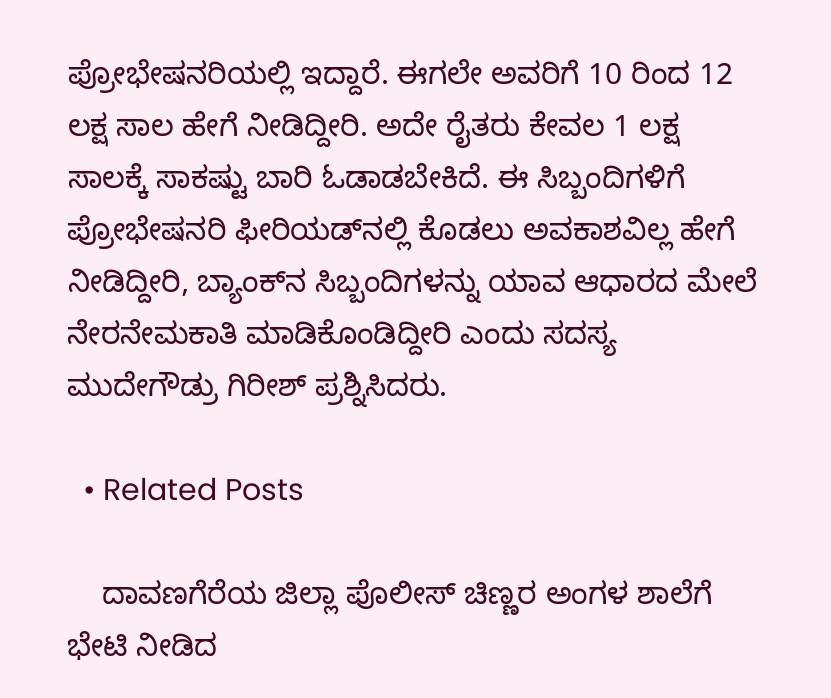ಪ್ರೋಭೇಷನರಿಯಲ್ಲಿ ಇದ್ದಾರೆ. ಈಗಲೇ ಅವರಿಗೆ 10 ರಿಂದ 12 ಲಕ್ಷ ಸಾಲ ಹೇಗೆ ನೀಡಿದ್ದೀರಿ. ಅದೇ ರೈತರು ಕೇವಲ 1 ಲಕ್ಷ ಸಾಲಕ್ಕೆ ಸಾಕಷ್ಟು ಬಾರಿ ಓಡಾಡಬೇಕಿದೆ. ಈ ಸಿಬ್ಬಂದಿಗಳಿಗೆ ಪ್ರೋಭೇಷನರಿ ಫೀರಿಯಡ್‌ನಲ್ಲಿ ಕೊಡಲು ಅವಕಾಶವಿಲ್ಲ ಹೇಗೆ ನೀಡಿದ್ದೀರಿ, ಬ್ಯಾಂಕ್‌ನ ಸಿಬ್ಬಂದಿಗಳನ್ನು ಯಾವ ಆಧಾರದ ಮೇಲೆ ನೇರನೇಮಕಾತಿ ಮಾಡಿಕೊಂಡಿದ್ದೀರಿ ಎಂದು ಸದಸ್ಯ ಮುದೇಗೌಡ್ರು ಗಿರೀಶ್ ಪ್ರಶ್ನಿಸಿದರು.

  • Related Posts

    ದಾವಣಗೆರೆಯ ಜಿಲ್ಲಾ ಪೊಲೀಸ್ ಚಿಣ್ಣರ ಅಂಗಳ ಶಾಲೆಗೆ ಭೇಟಿ ನೀಡಿದ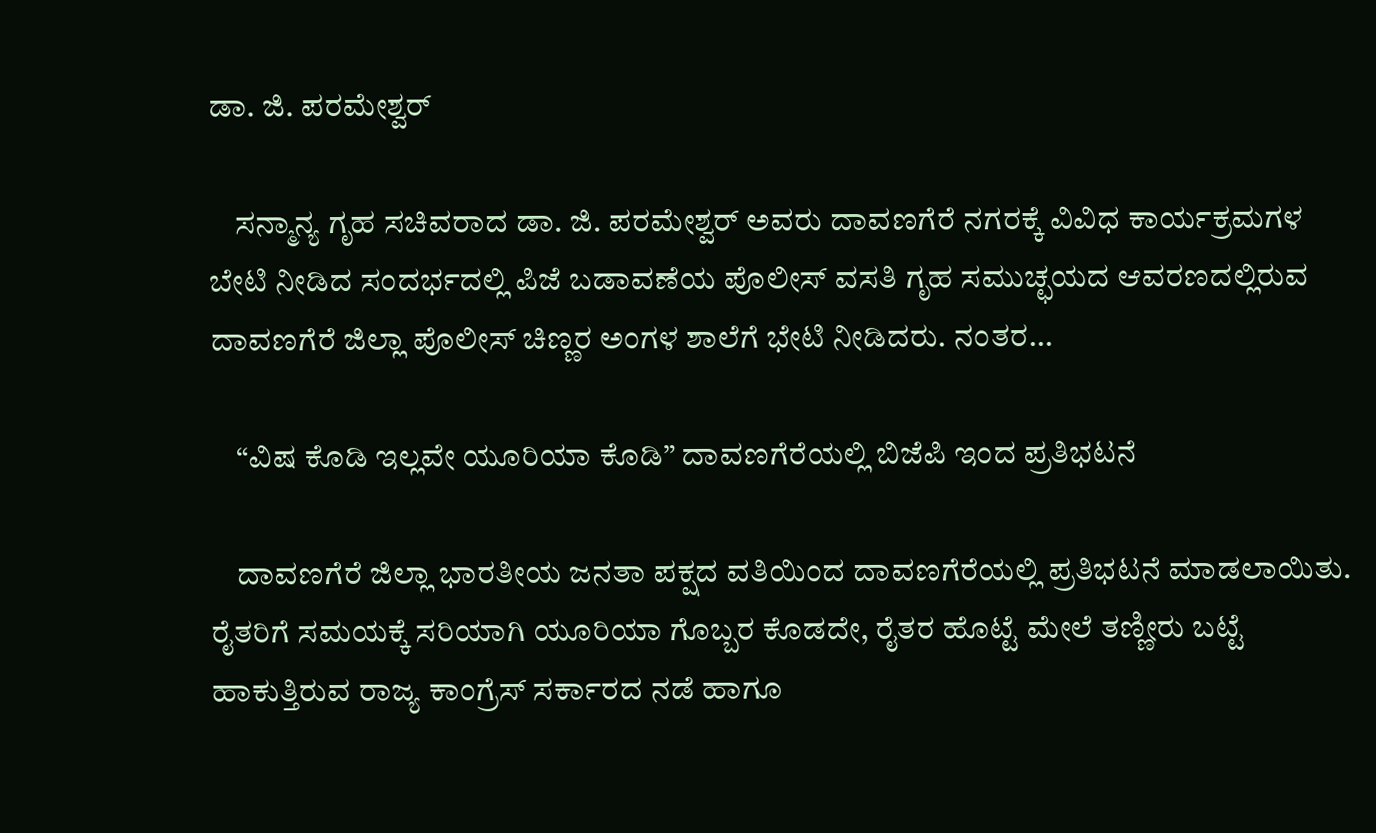ಡಾ. ಜಿ. ಪರಮೇಶ್ವರ್

    ಸನ್ಮಾನ್ಯ ಗೃಹ ಸಚಿವರಾದ ಡಾ. ಜಿ. ಪರಮೇಶ್ವರ್ ಅವರು ದಾವಣಗೆರೆ ನಗರಕ್ಕೆ ವಿವಿಧ ಕಾರ್ಯಕ್ರಮಗಳ ಬೇಟಿ ನೀಡಿದ ಸಂದರ್ಭದಲ್ಲಿ ಪಿಜೆ ಬಡಾವಣೆಯ ಪೊಲೀಸ್ ವಸತಿ ಗೃಹ ಸಮುಚ್ಛಯದ ಆವರಣದಲ್ಲಿರುವ ದಾವಣಗೆರೆ ಜಿಲ್ಲಾ ಪೊಲೀಸ್ ಚಿಣ್ಣರ ಅಂಗಳ ಶಾಲೆಗೆ ಭೇಟಿ ನೀಡಿದರು. ನಂತರ…

    “ವಿಷ ಕೊಡಿ ಇಲ್ಲವೇ ಯೂರಿಯಾ ಕೊಡಿ” ದಾವಣಗೆರೆಯಲ್ಲಿ ಬಿಜೆಪಿ ಇಂದ ಪ್ರತಿಭಟನೆ

    ದಾವಣಗೆರೆ ಜಿಲ್ಲಾ ಭಾರತೀಯ ಜನತಾ ಪಕ್ಷದ ವತಿಯಿಂದ ದಾವಣಗೆರೆಯಲ್ಲಿ ಪ್ರತಿಭಟನೆ ಮಾಡಲಾಯಿತು. ರೈತರಿಗೆ ಸಮಯಕ್ಕೆ ಸರಿಯಾಗಿ ಯೂರಿಯಾ ಗೊಬ್ಬರ ಕೊಡದೇ, ರೈತರ ಹೊಟ್ಟೆ ಮೇಲೆ ತಣ್ಣೀರು ಬಟ್ಟೆ ಹಾಕುತ್ತಿರುವ ರಾಜ್ಯ ಕಾಂಗ್ರೆಸ್ ಸರ್ಕಾರದ ನಡೆ ಹಾಗೂ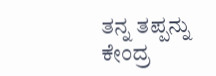ತನ್ನ ತಪ್ಪನ್ನು ಕೇಂದ್ರ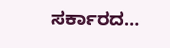ಸರ್ಕಾರದ…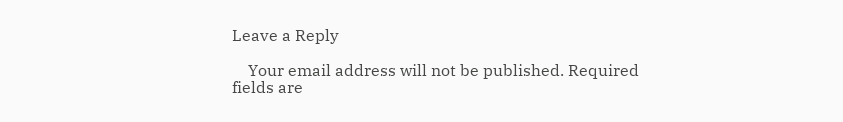Leave a Reply

    Your email address will not be published. Required fields are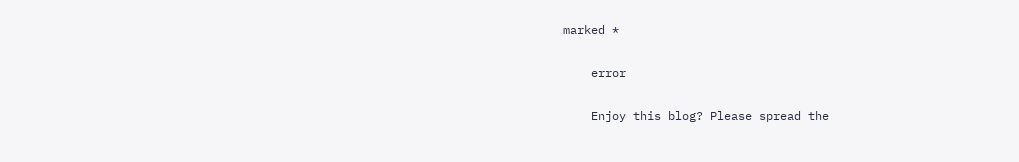marked *

    error

    Enjoy this blog? Please spread the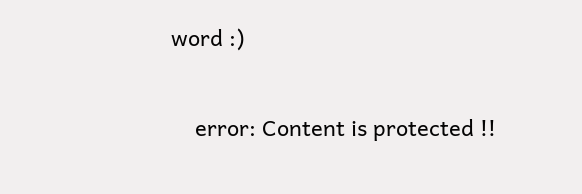word :)

    error: Content is protected !!